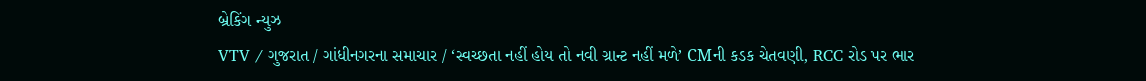બ્રેકિંગ ન્યુઝ
VTV / ગુજરાત / ગાંધીનગરના સમાચાર / ‘સ્વચ્છતા નહીં હોય તો નવી ગ્રાન્ટ નહીં મળે’ CMની કડક ચેતવણી, RCC રોડ પર ભાર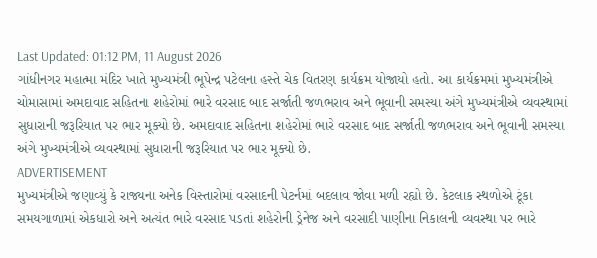Last Updated: 01:12 PM, 11 August 2026
ગાંધીનગર મહાત્મા મંદિર ખાતે મુખ્યમંત્રી ભૂપેન્દ્ર પટેલના હસ્તે ચેક વિતરણ કાર્યક્રમ યોજાયો હતો. આ કાર્યક્રમમાં મુખ્યમંત્રીએ ચોમાસામાં અમદાવાદ સહિતના શહેરોમાં ભારે વરસાદ બાદ સર્જાતી જળભરાવ અને ભૂવાની સમસ્યા અંગે મુખ્યમંત્રીએ વ્યવસ્થામાં સુધારાની જરૂરિયાત પર ભાર મૂક્યો છે. અમદાવાદ સહિતના શહેરોમાં ભારે વરસાદ બાદ સર્જાતી જળભરાવ અને ભૂવાની સમસ્યા અંગે મુખ્યમંત્રીએ વ્યવસ્થામાં સુધારાની જરૂરિયાત પર ભાર મૂક્યો છે.
ADVERTISEMENT
મુખ્યમંત્રીએ જણાવ્યું કે રાજ્યના અનેક વિસ્તારોમાં વરસાદની પેટર્નમાં બદલાવ જોવા મળી રહ્યો છે. કેટલાક સ્થળોએ ટૂંકા સમયગાળામાં એકધારો અને અત્યંત ભારે વરસાદ પડતાં શહેરોની ડ્રેનેજ અને વરસાદી પાણીના નિકાલની વ્યવસ્થા પર ભારે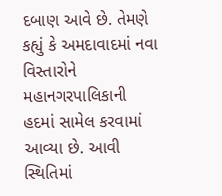દબાણ આવે છે. તેમણે કહ્યું કે અમદાવાદમાં નવા વિસ્તારોને મહાનગરપાલિકાની હદમાં સામેલ કરવામાં આવ્યા છે. આવી સ્થિતિમાં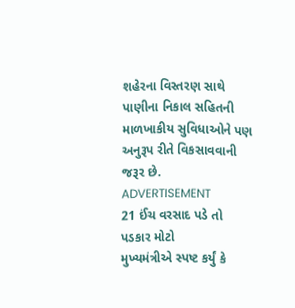શહેરના વિસ્તરણ સાથે પાણીના નિકાલ સહિતની માળખાકીય સુવિધાઓને પણ અનુરૂપ રીતે વિકસાવવાની જરૂર છે.
ADVERTISEMENT
21 ઈંચ વરસાદ પડે તો પડકાર મોટો
મુખ્યમંત્રીએ સ્પષ્ટ કર્યું કે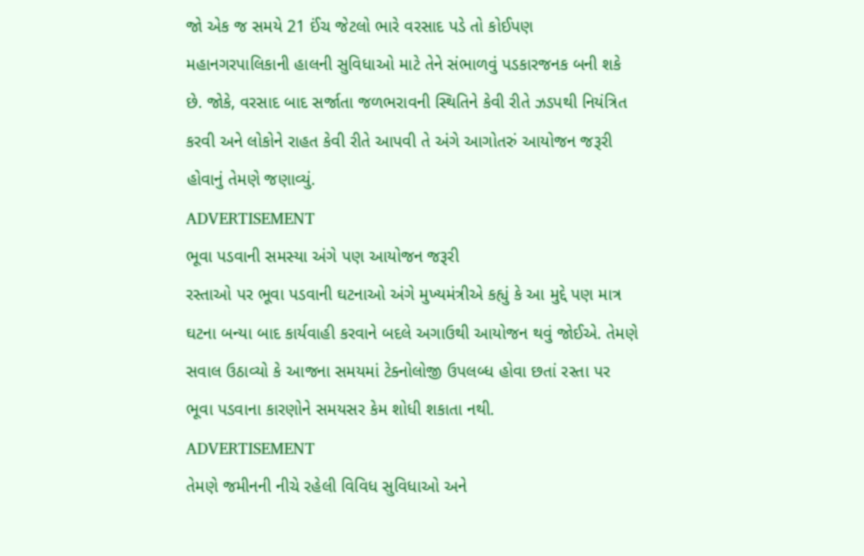જો એક જ સમયે 21 ઈંચ જેટલો ભારે વરસાદ પડે તો કોઈપણ મહાનગરપાલિકાની હાલની સુવિધાઓ માટે તેને સંભાળવું પડકારજનક બની શકે છે. જોકે, વરસાદ બાદ સર્જાતા જળભરાવની સ્થિતિને કેવી રીતે ઝડપથી નિયંત્રિત કરવી અને લોકોને રાહત કેવી રીતે આપવી તે અંગે આગોતરું આયોજન જરૂરી હોવાનું તેમણે જણાવ્યું.
ADVERTISEMENT
ભૂવા પડવાની સમસ્યા અંગે પણ આયોજન જરૂરી
રસ્તાઓ પર ભૂવા પડવાની ઘટનાઓ અંગે મુખ્યમંત્રીએ કહ્યું કે આ મુદ્દે પણ માત્ર ઘટના બન્યા બાદ કાર્યવાહી કરવાને બદલે અગાઉથી આયોજન થવું જોઈએ. તેમણે સવાલ ઉઠાવ્યો કે આજના સમયમાં ટેક્નોલોજી ઉપલબ્ધ હોવા છતાં રસ્તા પર ભૂવા પડવાના કારણોને સમયસર કેમ શોધી શકાતા નથી.
ADVERTISEMENT
તેમણે જમીનની નીચે રહેલી વિવિધ સુવિધાઓ અને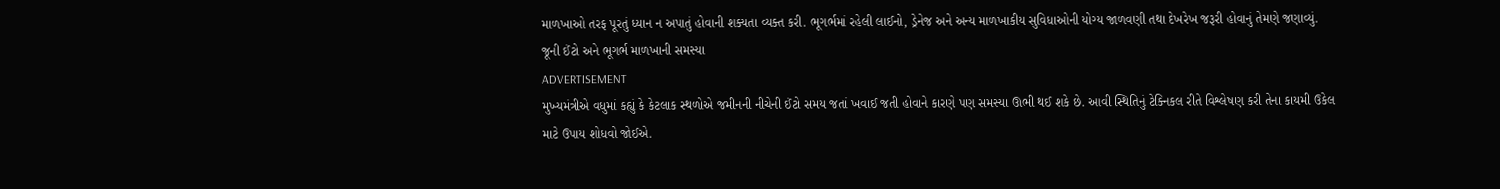માળખાઓ તરફ પૂરતું ધ્યાન ન અપાતું હોવાની શક્યતા વ્યક્ત કરી. ભૂગર્ભમાં રહેલી લાઈનો, ડ્રેનેજ અને અન્ય માળખાકીય સુવિધાઓની યોગ્ય જાળવણી તથા દેખરેખ જરૂરી હોવાનું તેમણે જણાવ્યું.
જૂની ઈંટો અને ભૂગર્ભ માળખાની સમસ્યા
ADVERTISEMENT
મુખ્યમંત્રીએ વધુમાં કહ્યું કે કેટલાક સ્થળોએ જમીનની નીચેની ઈંટો સમય જતાં ખવાઈ જતી હોવાને કારણે પણ સમસ્યા ઊભી થઈ શકે છે. આવી સ્થિતિનું ટેક્નિકલ રીતે વિશ્લેષણ કરી તેના કાયમી ઉકેલ માટે ઉપાય શોધવો જોઈએ.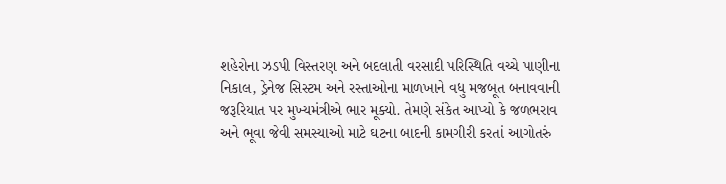શહેરોના ઝડપી વિસ્તરણ અને બદલાતી વરસાદી પરિસ્થિતિ વચ્ચે પાણીના નિકાલ, ડ્રેનેજ સિસ્ટમ અને રસ્તાઓના માળખાને વધુ મજબૂત બનાવવાની જરૂરિયાત પર મુખ્યમંત્રીએ ભાર મૂક્યો. તેમણે સંકેત આપ્યો કે જળભરાવ અને ભૂવા જેવી સમસ્યાઓ માટે ઘટના બાદની કામગીરી કરતાં આગોતરું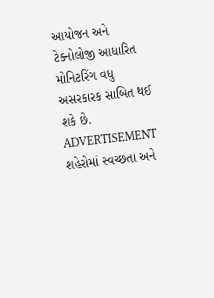આયોજન અને ટેક્નોલોજી આધારિત મોનિટરિંગ વધુ અસરકારક સાબિત થઈ શકે છે.
ADVERTISEMENT
શહેરોમાં સ્વચ્છતા અને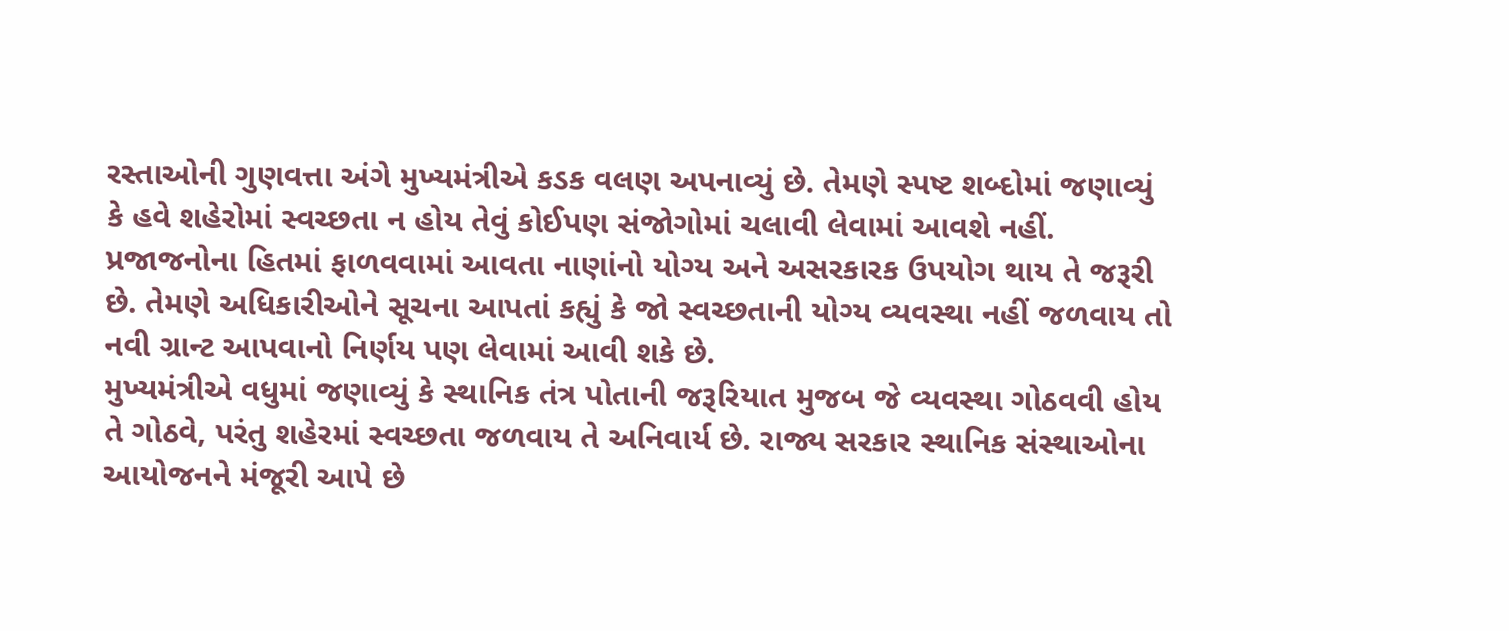રસ્તાઓની ગુણવત્તા અંગે મુખ્યમંત્રીએ કડક વલણ અપનાવ્યું છે. તેમણે સ્પષ્ટ શબ્દોમાં જણાવ્યું કે હવે શહેરોમાં સ્વચ્છતા ન હોય તેવું કોઈપણ સંજોગોમાં ચલાવી લેવામાં આવશે નહીં. પ્રજાજનોના હિતમાં ફાળવવામાં આવતા નાણાંનો યોગ્ય અને અસરકારક ઉપયોગ થાય તે જરૂરી છે. તેમણે અધિકારીઓને સૂચના આપતાં કહ્યું કે જો સ્વચ્છતાની યોગ્ય વ્યવસ્થા નહીં જળવાય તો નવી ગ્રાન્ટ આપવાનો નિર્ણય પણ લેવામાં આવી શકે છે.
મુખ્યમંત્રીએ વધુમાં જણાવ્યું કે સ્થાનિક તંત્ર પોતાની જરૂરિયાત મુજબ જે વ્યવસ્થા ગોઠવવી હોય તે ગોઠવે, પરંતુ શહેરમાં સ્વચ્છતા જળવાય તે અનિવાર્ય છે. રાજ્ય સરકાર સ્થાનિક સંસ્થાઓના આયોજનને મંજૂરી આપે છે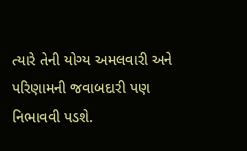ત્યારે તેની યોગ્ય અમલવારી અને પરિણામની જવાબદારી પણ નિભાવવી પડશે.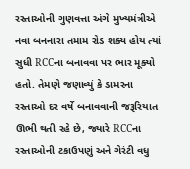રસ્તાઓની ગુણવત્તા અંગે મુખ્યમંત્રીએ નવા બનનારા તમામ રોડ શક્ય હોય ત્યાં સુધી RCCના બનાવવા પર ભાર મૂક્યો હતો. તેમણે જણાવ્યું કે ડામરના રસ્તાઓ દર વર્ષે બનાવવાની જરૂરિયાત ઊભી થતી રહે છે, જ્યારે RCCના રસ્તાઓની ટકાઉપણું અને ગેરંટી વધુ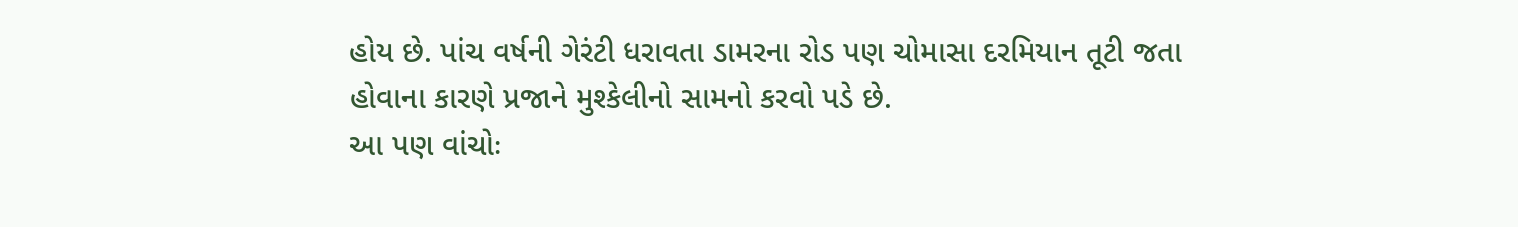હોય છે. પાંચ વર્ષની ગેરંટી ધરાવતા ડામરના રોડ પણ ચોમાસા દરમિયાન તૂટી જતા હોવાના કારણે પ્રજાને મુશ્કેલીનો સામનો કરવો પડે છે.
આ પણ વાંચોઃ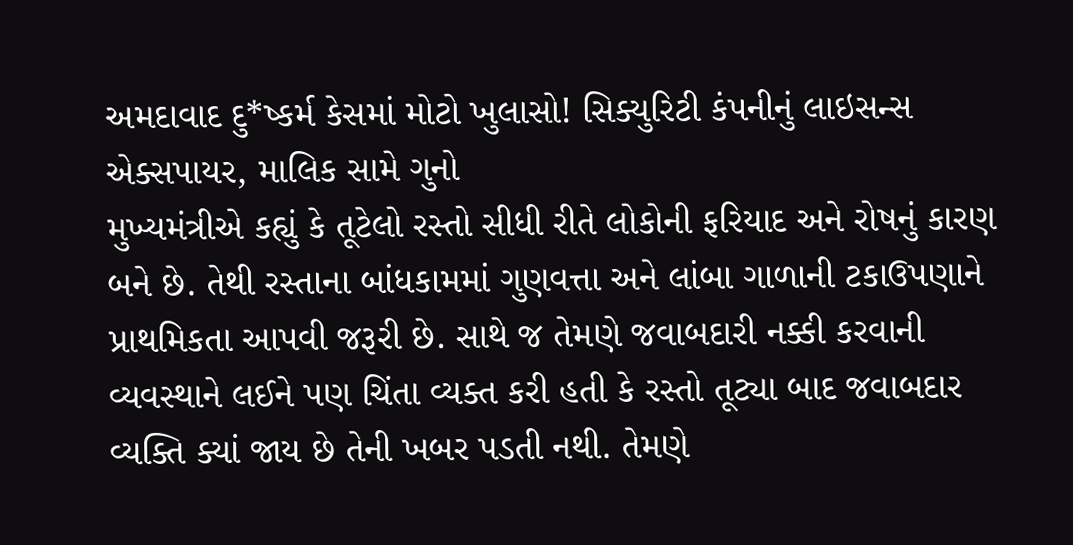અમદાવાદ દુ*ષ્કર્મ કેસમાં મોટો ખુલાસો! સિક્યુરિટી કંપનીનું લાઇસન્સ એક્સપાયર, માલિક સામે ગુનો
મુખ્યમંત્રીએ કહ્યું કે તૂટેલો રસ્તો સીધી રીતે લોકોની ફરિયાદ અને રોષનું કારણ બને છે. તેથી રસ્તાના બાંધકામમાં ગુણવત્તા અને લાંબા ગાળાની ટકાઉપણાને પ્રાથમિકતા આપવી જરૂરી છે. સાથે જ તેમણે જવાબદારી નક્કી કરવાની વ્યવસ્થાને લઈને પણ ચિંતા વ્યક્ત કરી હતી કે રસ્તો તૂટ્યા બાદ જવાબદાર વ્યક્તિ ક્યાં જાય છે તેની ખબર પડતી નથી. તેમણે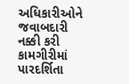અધિકારીઓને જવાબદારી નક્કી કરી કામગીરીમાં પારદર્શિતા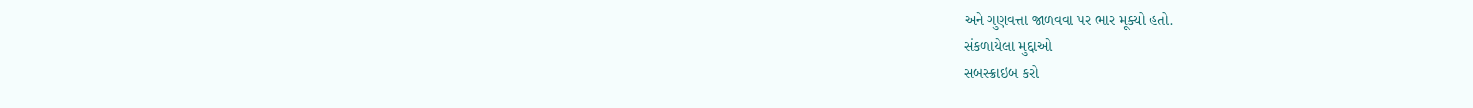અને ગુણવત્તા જાળવવા પર ભાર મૂક્યો હતો.
સંકળાયેલા મુદ્દાઓ
સબસ્ક્રાઇબ કરો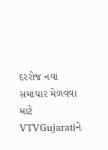દરરોજ નવા સમાચાર મેળવવા માટે VTVGujaratiને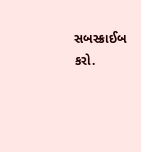સબસ્ક્રાઈબ કરો.